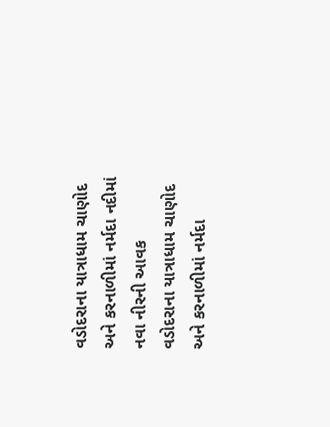વડોદરાના યાત્રાધામ ચાણોદ અને કરનાળીમાં નર્મદા નદીમાં નવા નીરની આવક
વડોદરાના યાત્રાધામ ચાણોદ અને કરનાળીમાં નર્મદા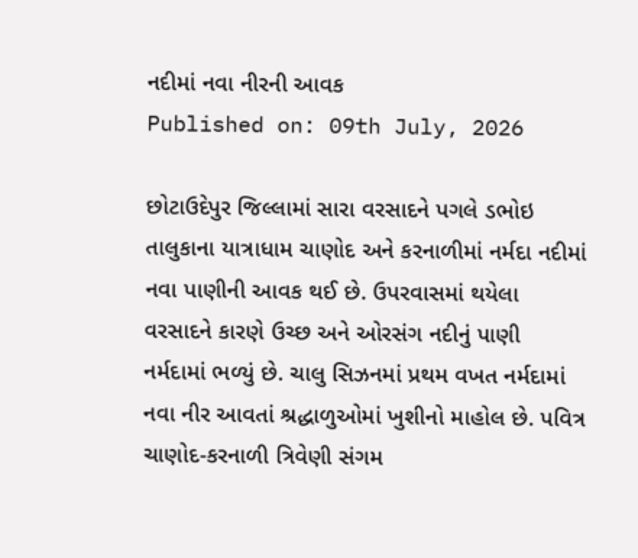નદીમાં નવા નીરની આવક
Published on: 09th July, 2026

છોટાઉદેપુર જિલ્લામાં સારા વરસાદને પગલે ડભોઇ તાલુકાના યાત્રાધામ ચાણોદ અને કરનાળીમાં નર્મદા નદીમાં નવા પાણીની આવક થઈ છે. ઉપરવાસમાં થયેલા વરસાદને કારણે ઉચ્છ અને ઓરસંગ નદીનું પાણી નર્મદામાં ભળ્યું છે. ચાલુ સિઝનમાં પ્રથમ વખત નર્મદામાં નવા નીર આવતાં શ્રદ્ધાળુઓમાં ખુશીનો માહોલ છે. પવિત્ર ચાણોદ-કરનાળી ત્રિવેણી સંગમ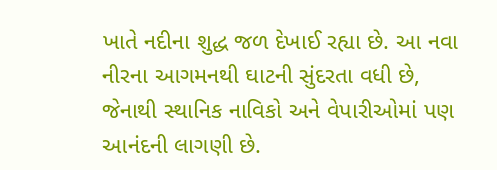ખાતે નદીના શુદ્ધ જળ દેખાઈ રહ્યા છે. આ નવા નીરના આગમનથી ઘાટની સુંદરતા વધી છે, જેનાથી સ્થાનિક નાવિકો અને વેપારીઓમાં પણ આનંદની લાગણી છે.